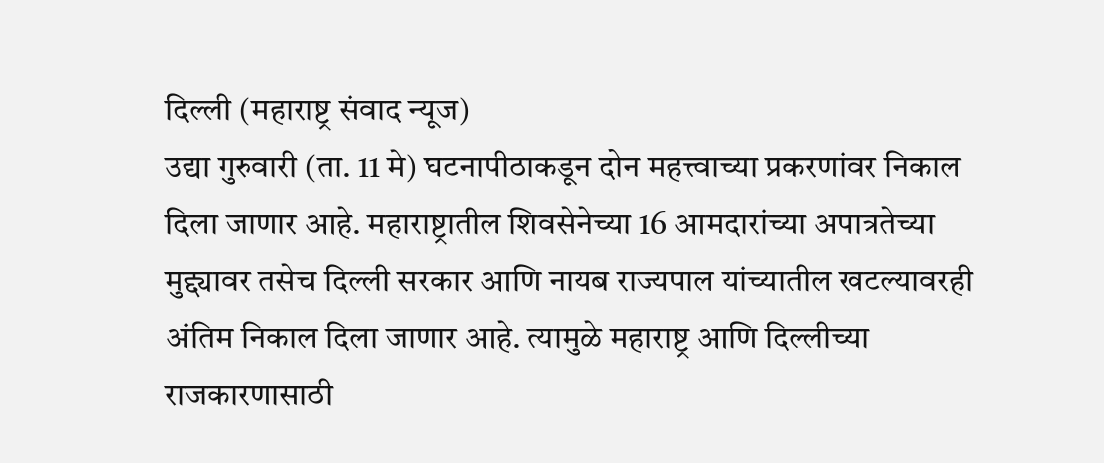दिल्ली (महाराष्ट्र संवाद न्यूज)
उद्या गुरुवारी (ता. 11 मे) घटनापीठाकडून दोन महत्त्वाच्या प्रकरणांवर निकाल दिला जाणार आहे. महाराष्ट्रातील शिवसेनेच्या 16 आमदारांच्या अपात्रतेच्या मुद्द्यावर तसेच दिल्ली सरकार आणि नायब राज्यपाल यांच्यातील खटल्यावरही अंतिम निकाल दिला जाणार आहे. त्यामुळे महाराष्ट्र आणि दिल्लीच्या राजकारणासाठी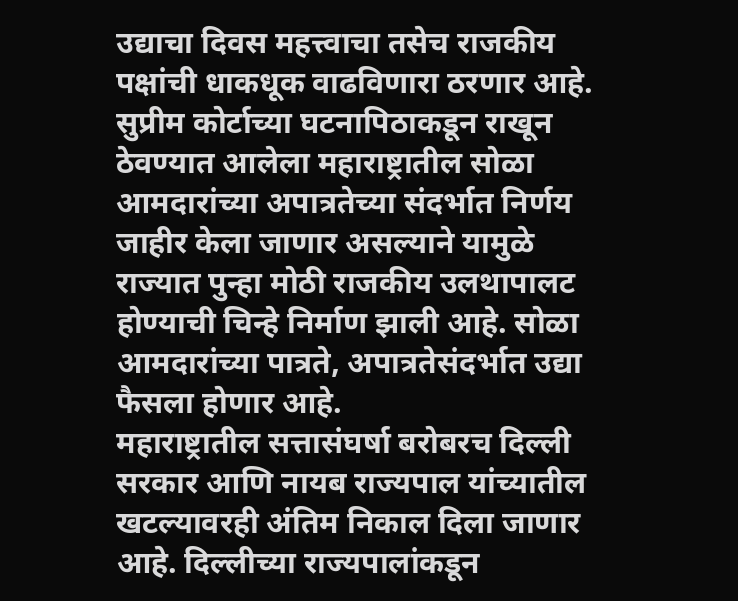उद्याचा दिवस महत्त्वाचा तसेच राजकीय पक्षांची धाकधूक वाढविणारा ठरणार आहे.
सुप्रीम कोर्टाच्या घटनापिठाकडून राखून ठेवण्यात आलेला महाराष्ट्रातील सोळा आमदारांच्या अपात्रतेच्या संदर्भात निर्णय जाहीर केला जाणार असल्याने यामुळे राज्यात पुन्हा मोठी राजकीय उलथापालट होण्याची चिन्हे निर्माण झाली आहे. सोळा आमदारांच्या पात्रते, अपात्रतेसंदर्भात उद्या फैसला होणार आहे.
महाराष्ट्रातील सत्तासंघर्षा बरोबरच दिल्ली सरकार आणि नायब राज्यपाल यांच्यातील खटल्यावरही अंतिम निकाल दिला जाणार आहे. दिल्लीच्या राज्यपालांकडून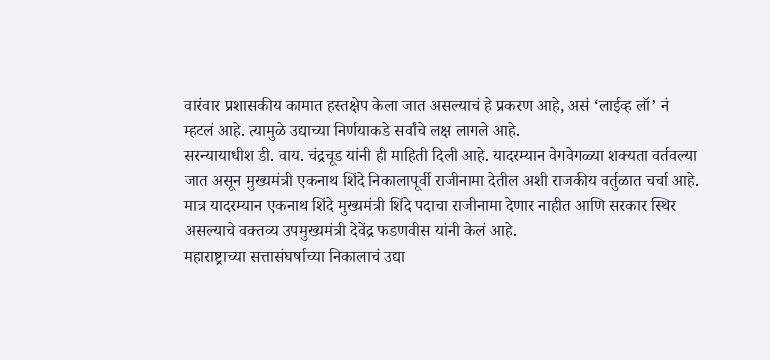वारंवार प्रशासकीय कामात हस्तक्षेप केला जात असल्याचं हे प्रकरण आहे, असं ‘लाईव्ह लॉ’ नं म्हटलं आहे. त्यामुळे उद्याच्या निर्णयाकडे सर्वांचे लक्ष लागले आहे.
सरन्यायाधीश डी. वाय. चंद्रचूड यांनी ही माहिती दिली आहे. यादरम्यान वेगवेगळ्या शक्यता वर्तवल्या जात असून मुख्यमंत्री एकनाथ शिंदे निकालापूर्वी राजीनामा देतील अशी राजकीय वर्तुळात चर्चा आहे. मात्र यादरम्यान एकनाथ शिंदे मुख्यमंत्री शिंदे पदाचा राजीनामा देणार नाहीत आणि सरकार स्थिर असल्याचे वक्तव्य उपमुख्यमंत्री देवेंद्र फडणवीस यांनी केलं आहे.
महाराष्ट्राच्या सत्तासंघर्षाच्या निकालाचं उद्या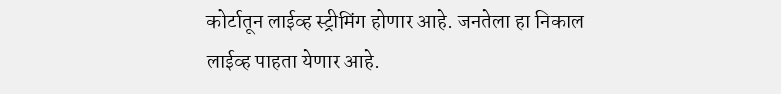कोर्टातून लाईव्ह स्ट्रीमिंग होणार आहे. जनतेला हा निकाल लाईव्ह पाहता येणार आहे.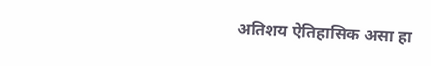अतिशय ऐतिहासिक असा हा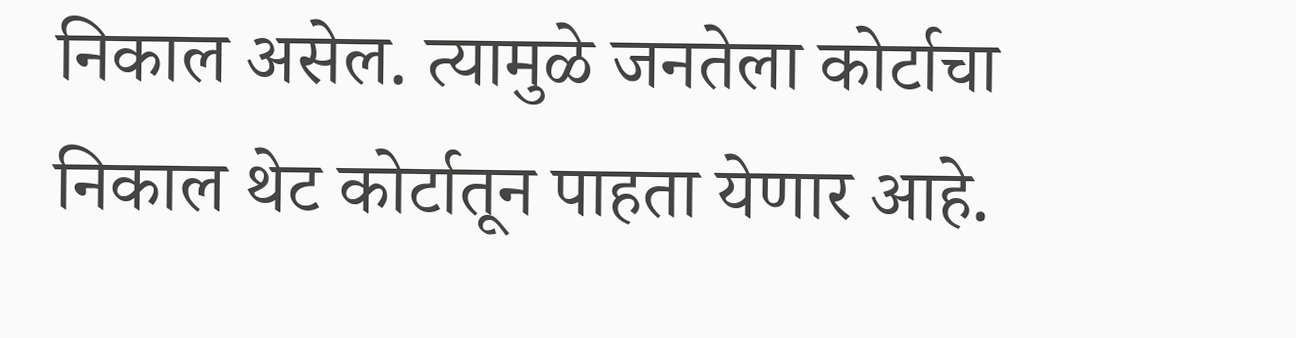निकाल असेल. त्यामुळे जनतेला कोर्टाचा निकाल थेट कोर्टातून पाहता येणार आहे.